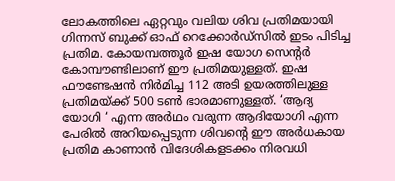ലോകത്തിലെ ഏറ്റവും വലിയ ശിവ പ്രതിമയായി ഗിന്നസ് ബുക്ക് ഓഫ് റെക്കോർഡ്സിൽ ഇടം പിടിച്ച പ്രതിമ. കോയമ്പത്തൂർ ഇഷ യോഗ സെന്റർ കോമ്പൗണ്ടിലാണ് ഈ പ്രതിമയുള്ളത്. ഇഷ ഫൗണ്ടേഷൻ നിർമിച്ച 112 അടി ഉയരത്തിലുള്ള പ്രതിമയ്ക്ക് 500 ടൺ ഭാരമാണുള്ളത്. ‘ആദ്യ യോഗി ‘ എന്ന അർഥം വരുന്ന ആദിയോഗി എന്ന പേരിൽ അറിയപ്പെടുന്ന ശിവന്റെ ഈ അർധകായ പ്രതിമ കാണാൻ വിദേശികളടക്കം നിരവധി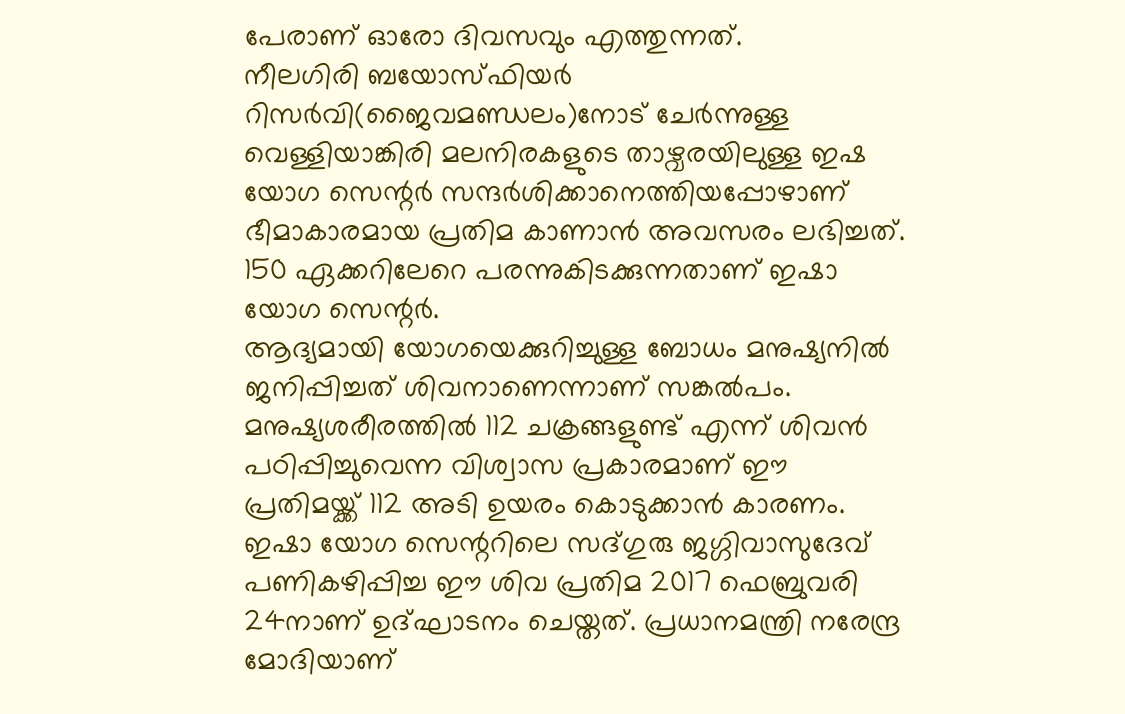പേരാണ് ഓരോ ദിവസവും എത്തുന്നത്.
നീലഗിരി ബയോസ്ഫിയർ റിസർവി(ജൈവമണ്ഡലം)നോട് ചേർന്നുള്ള വെള്ളിയാങ്കിരി മലനിരകളുടെ താഴ്വരയിലുള്ള ഇഷ യോഗ സെന്റർ സന്ദർശിക്കാനെത്തിയപ്പോഴാണ് ഭീമാകാരമായ പ്രതിമ കാണാൻ അവസരം ലഭിച്ചത്. 150 ഏക്കറിലേറെ പരന്നുകിടക്കുന്നതാണ് ഇഷാ യോഗ സെന്റർ.
ആദ്യമായി യോഗയെക്കുറിച്ചുള്ള ബോധം മനുഷ്യനിൽ ജനിപ്പിച്ചത് ശിവനാണെന്നാണ് സങ്കൽപം.
മനുഷ്യശരീരത്തിൽ 112 ചക്രങ്ങളുണ്ട് എന്ന് ശിവൻ പഠിപ്പിച്ചുവെന്ന വിശ്വാസ പ്രകാരമാണ് ഈ പ്രതിമയ്ക്ക് 112 അടി ഉയരം കൊടുക്കാൻ കാരണം. ഇഷാ യോഗ സെന്ററിലെ സദ്ഗുരു ജഗ്ഗിവാസുദേവ് പണികഴിപ്പിച്ച ഈ ശിവ പ്രതിമ 2017 ഫെബ്രുവരി 24നാണ് ഉദ്ഘാടനം ചെയ്തത്. പ്രധാനമന്ത്രി നരേന്ദ്ര മോദിയാണ്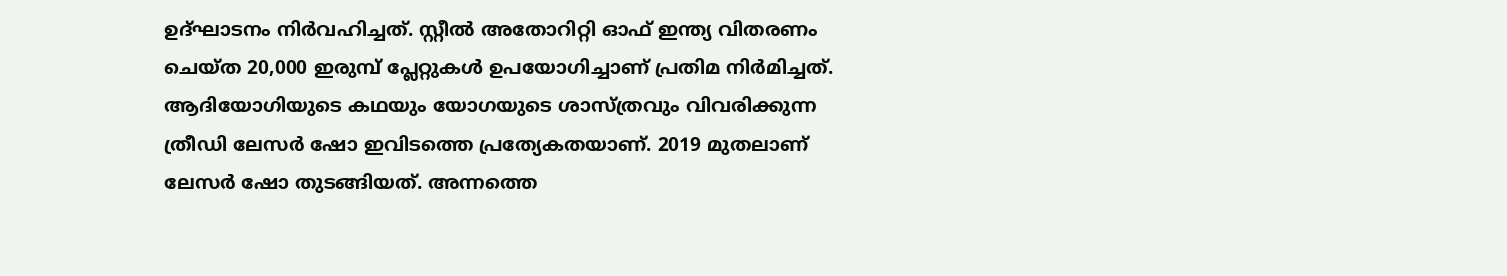ഉദ്ഘാടനം നിർവഹിച്ചത്. സ്റ്റീൽ അതോറിറ്റി ഓഫ് ഇന്ത്യ വിതരണം ചെയ്ത 20,000 ഇരുമ്പ് പ്ലേറ്റുകൾ ഉപയോഗിച്ചാണ് പ്രതിമ നിർമിച്ചത്. ആദിയോഗിയുടെ കഥയും യോഗയുടെ ശാസ്ത്രവും വിവരിക്കുന്ന ത്രീഡി ലേസർ ഷോ ഇവിടത്തെ പ്രത്യേകതയാണ്. 2019 മുതലാണ് ലേസർ ഷോ തുടങ്ങിയത്. അന്നത്തെ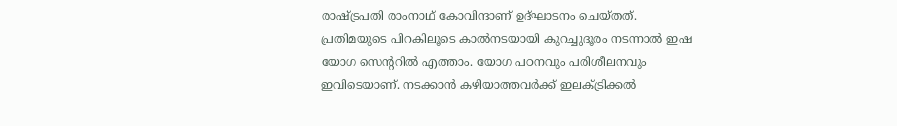രാഷ്ട്രപതി രാംനാഥ് കോവിന്ദാണ് ഉദ്ഘാടനം ചെയ്തത്.
പ്രതിമയുടെ പിറകിലൂടെ കാൽനടയായി കുറച്ചുദൂരം നടന്നാൽ ഇഷ യോഗ സെന്ററിൽ എത്താം. യോഗ പഠനവും പരിശീലനവും ഇവിടെയാണ്. നടക്കാൻ കഴിയാത്തവർക്ക് ഇലക്ട്രിക്കൽ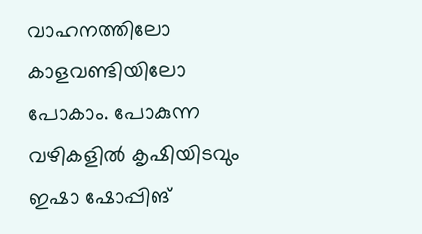വാഹനത്തിലോ കാളവണ്ടിയിലോ പോകാം. പോകുന്ന വഴികളിൽ കൃഷിയിടവും ഇഷാ ഷോപ്പിങ്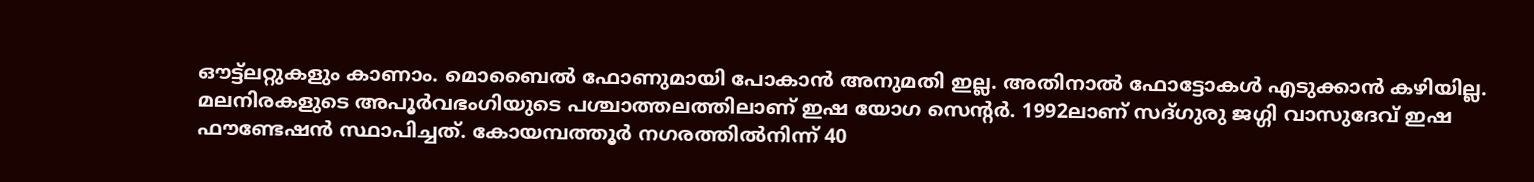ഔട്ട്ലറ്റുകളും കാണാം. മൊബൈൽ ഫോണുമായി പോകാൻ അനുമതി ഇല്ല. അതിനാൽ ഫോട്ടോകൾ എടുക്കാൻ കഴിയില്ല.
മലനിരകളുടെ അപൂർവഭംഗിയുടെ പശ്ചാത്തലത്തിലാണ് ഇഷ യോഗ സെന്റർ. 1992ലാണ് സദ്ഗുരു ജഗ്ഗി വാസുദേവ് ഇഷ ഫൗണ്ടേഷൻ സ്ഥാപിച്ചത്. കോയമ്പത്തൂർ നഗരത്തിൽനിന്ന് 40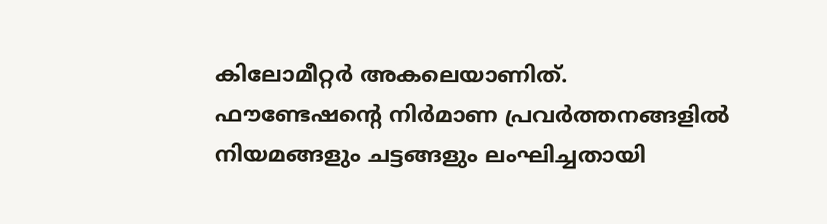കിലോമീറ്റർ അകലെയാണിത്. ഫൗണ്ടേഷന്റെ നിർമാണ പ്രവർത്തനങ്ങളിൽ നിയമങ്ങളും ചട്ടങ്ങളും ലംഘിച്ചതായി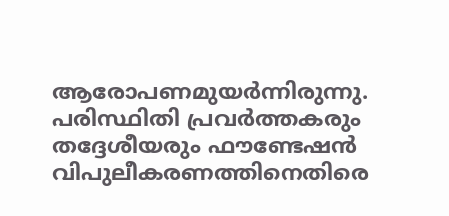ആരോപണമുയർന്നിരുന്നു. പരിസ്ഥിതി പ്രവർത്തകരും തദ്ദേശീയരും ഫൗണ്ടേഷൻ വിപുലീകരണത്തിനെതിരെ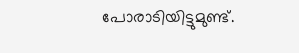പോരാടിയിട്ടുമുണ്ട്.